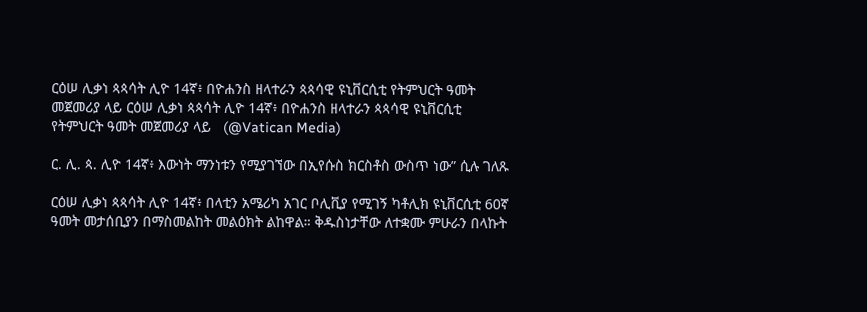ርዕሠ ሊቃነ ጳጳሳት ሊዮ 14ኛ፥ በዮሐንስ ዘላተራን ጳጳሳዊ ዩኒቨርሲቲ የትምህርት ዓመት መጀመሪያ ላይ ርዕሠ ሊቃነ ጳጳሳት ሊዮ 14ኛ፥ በዮሐንስ ዘላተራን ጳጳሳዊ ዩኒቨርሲቲ የትምህርት ዓመት መጀመሪያ ላይ   (@Vatican Media)

ር. ሊ. ጳ. ሊዮ 14ኛ፥ እውነት ማንነቱን የሚያገኘው በኢየሱስ ክርስቶስ ውስጥ ነው” ሲሉ ገለጹ

ርዕሠ ሊቃነ ጳጳሳት ሊዮ 14ኛ፥ በላቲን አሜሪካ አገር ቦሊቪያ የሚገኝ ካቶሊክ ዩኒቨርሲቲ 60ኛ ዓመት መታሰቢያን በማስመልከት መልዕክት ልከዋል። ቅዱስነታቸው ለተቋሙ ምሁራን በላኩት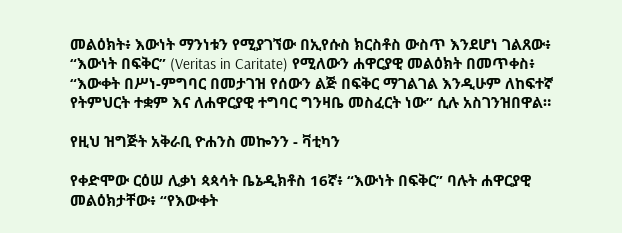መልዕክት፥ እውነት ማንነቱን የሚያገኘው በኢየሱስ ክርስቶስ ውስጥ እንደሆነ ገልጸው፥ “እውነት በፍቅር” (Veritas in Caritate) የሚለውን ሐዋርያዊ መልዕክት በመጥቀስ፥ “እውቀት በሥነ-ምግባር በመታገዝ የሰውን ልጅ በፍቅር ማገልገል እንዲሁም ለከፍተኛ የትምህርት ተቋም እና ለሐዋርያዊ ተግባር ግንዛቤ መስፈርት ነው” ሲሉ አስገንዝበዋል።

የዚህ ዝግጅት አቅራቢ ዮሐንስ መኰንን - ቫቲካን

የቀድሞው ርዕሠ ሊቃነ ጳጳሳት ቤኔዲክቶስ 16ኛ፥ “እውነት በፍቅር” ባሉት ሐዋርያዊ መልዕክታቸው፥ “የእውቀት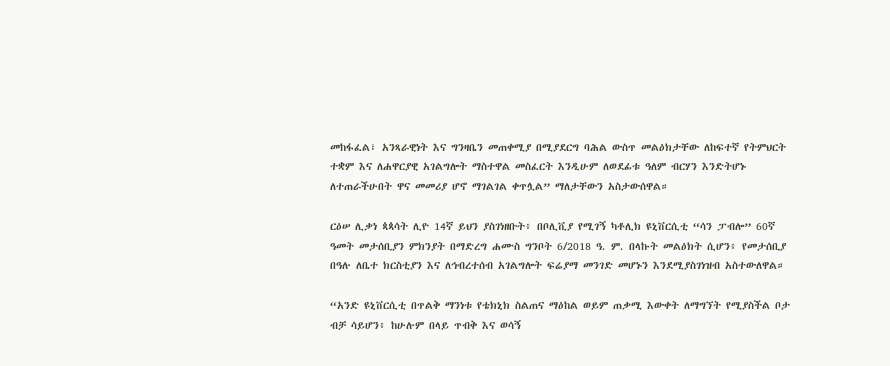መከፋፈል፣ አንጻራዊነት እና ግንዛቤን መጠቀሚያ በሚያደርግ ባሕል ውስጥ መልዕክታቸው ለከፍተኛ የትምህርት ተቋም እና ለሐዋርያዊ አገልግሎት ማስተዋል መስፈርት እንዲሁም ለወደፊቱ ዓለም ብርሃን እንድትሆኑ ለተጠራችሁበት ዋና መመሪያ ሆኖ ማገልገል ቀጥሏል” ማለታቸውን አስታውሰዋል።

ርዕሠ ሊቃነ ጳጳሳት ሊዮ 14ኛ ይህን ያስገነዘቡት፥ በቦሊቪያ የሚገኝ ካቶሊክ ዩኒቨርሲቲ “ሳን ፓብሎ” 60ኛ ዓመት መታሰቢያን ምክንያት በማድረግ ሐሙስ ግንቦት 6/2018 ዓ. ም. በላኩት መልዕክት ሲሆን፥ የመታሰቢያ በዓሉ ለቤተ ክርስቲያን እና ለኅብረተሰብ አገልግሎት ፍሬያማ መንገድ መሆኑን እንደሚያስገነዝብ አስተውለዋል።

“አንድ ዩኒቨርሲቲ በጥልቅ ማንነቱ የቴክኒክ ስልጠና ማዕከል ወይም ጠቃሚ እውቀት ለማግኘት የሚያስችል ቦታ ብቻ ሳይሆን፥ ከሁሉም በላይ ጥብቅ እና ወሳኝ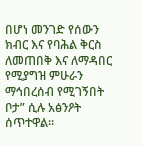በሆነ መንገድ የሰውን ክብር እና የባሕል ቅርስ ለመጠበቅ እና ለማዳበር የሚያግዝ ምሁራን ማኅበረሰብ የሚገኝበት ቦታ” ሲሉ አፅንዖት ሰጥተዋል።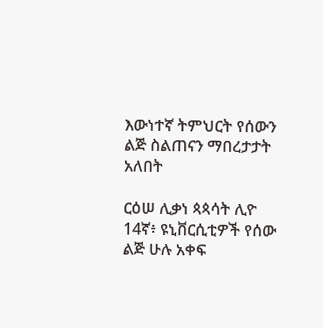እውነተኛ ትምህርት የሰውን ልጅ ስልጠናን ማበረታታት አለበት

ርዕሠ ሊቃነ ጳጳሳት ሊዮ 14ኛ፥ ዩኒቨርሲቲዎች የሰው ልጅ ሁሉ አቀፍ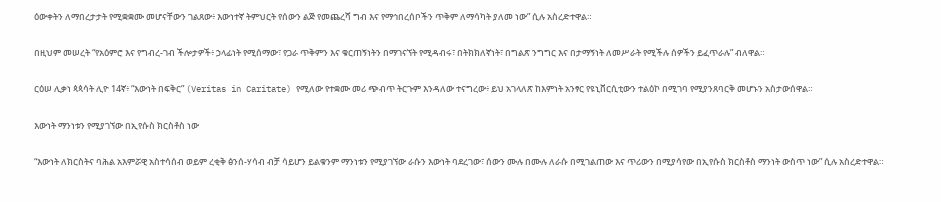ዕውቀትን ለማበረታታት የሚቋቋሙ መሆናቸውን ገልጸው፥ እውነተኛ ትምህርት የሰውን ልጅ የመጨረሻ ግብ እና የማኅበረሰቦችን ጥቅም ለማሳካት ያለመ ነው” ሲሉ አስረድተዋል።

በዚህም መሠረት “የአዕምሮ እና የግብረ-ገብ ችሎታዎች፥ ኃላፊነት የሚሰማው፣ የጋራ ጥቅምን እና ቁርጠኝነትን በማገናኘት የሚዳብሩ፣ በትክክለኛነት፣ በግልጽ ንግግር እና በታማኝነት ለመሥራት የሚችሉ ሰዎችን ይፈጥራሉ” ብለዋል።

ርዕሠ ሊቃነ ጳጳሳት ሊዮ 14ኛ፥ “እውነት በፍቅር” (Veritas in Caritate) የሚለው የተቋሙ መሪ ጭብጥ ትርጉም እንዳለው ተናግረው፥ ይህ አገላለጽ ከእምነት አንፃር የዩኒቨርሲቲውን ተልዕኮ በሚገባ የሚያንጸባርቅ መሆኑን አስታውሰዋል።

እውነት ማንነቱን የሚያገኘው በኢየሱስ ክርስቶስ ነው

“እውነት ለክርስትና ባሕል አእምሯዊ አስተሳሰብ ወይም ረቂቅ ፅንሰ-ሃሳብ ብቻ ሳይሆን ይልቁንም ማንነቱን የሚያገኘው ራሱን እውነት ባደረገው፣ ሰውን ሙሉ በሙሉ ለራሱ በሚገልጠው እና ጥሪውን በሚያሳየው በኢየሱስ ክርስቶስ ማንነት ውስጥ ነው” ሲሉ አስረድተዋል።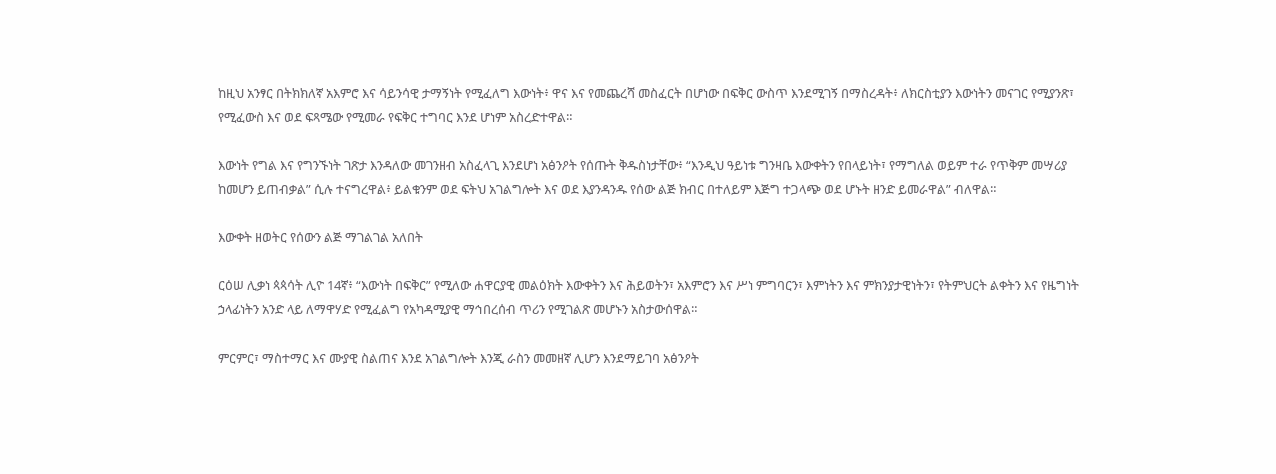ከዚህ አንፃር በትክክለኛ አእምሮ እና ሳይንሳዊ ታማኝነት የሚፈለግ እውነት፥ ዋና እና የመጨረሻ መስፈርት በሆነው በፍቅር ውስጥ እንደሚገኝ በማስረዳት፥ ለክርስቲያን እውነትን መናገር የሚያንጽ፣ የሚፈውስ እና ወደ ፍጻሜው የሚመራ የፍቅር ተግባር እንደ ሆነም አስረድተዋል።

እውነት የግል እና የግንኙነት ገጽታ እንዳለው መገንዘብ አስፈላጊ እንደሆነ አፅንዖት የሰጡት ቅዱስነታቸው፥ “እንዲህ ዓይነቱ ግንዛቤ እውቀትን የበላይነት፣ የማግለል ወይም ተራ የጥቅም መሣሪያ ከመሆን ይጠብቃል” ሲሉ ተናግረዋል፥ ይልቁንም ወደ ፍትህ አገልግሎት እና ወደ እያንዳንዱ የሰው ልጅ ክብር በተለይም እጅግ ተጋላጭ ወደ ሆኑት ዘንድ ይመራዋል” ብለዋል።

እውቀት ዘወትር የሰውን ልጅ ማገልገል አለበት

ርዕሠ ሊቃነ ጳጳሳት ሊዮ 14ኛ፥ “እውነት በፍቅር” የሚለው ሐዋርያዊ መልዕክት እውቀትን እና ሕይወትን፣ አእምሮን እና ሥነ ምግባርን፣ እምነትን እና ምክንያታዊነትን፣ የትምህርት ልቀትን እና የዜግነት ኃላፊነትን አንድ ላይ ለማዋሃድ የሚፈልግ የአካዳሚያዊ ማኅበረሰብ ጥሪን የሚገልጽ መሆኑን አስታውሰዋል።

ምርምር፣ ማስተማር እና ሙያዊ ስልጠና እንደ አገልግሎት እንጂ ራስን መመዘኛ ሊሆን እንደማይገባ አፅንዖት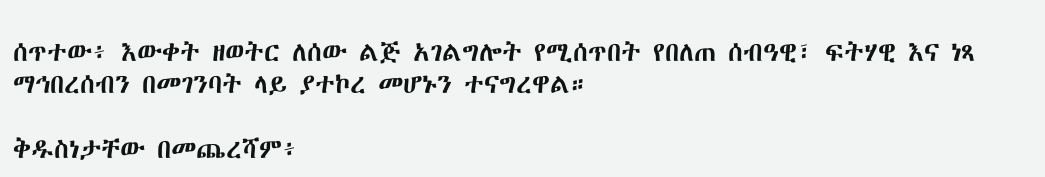ሰጥተው፥ እውቀት ዘወትር ለሰው ልጅ አገልግሎት የሚሰጥበት የበለጠ ሰብዓዊ፣ ፍትሃዊ እና ነጻ ማኅበረሰብን በመገንባት ላይ ያተኮረ መሆኑን ተናግረዋል።

ቅዱስነታቸው በመጨረሻም፥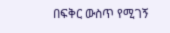በፍቅር ውስጥ የሚገኝ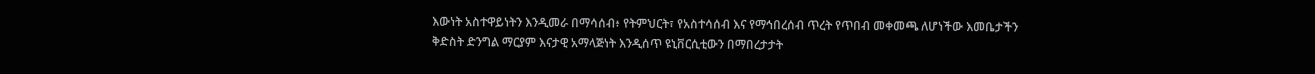እውነት አስተዋይነትን እንዲመራ በማሳሰብ፥ የትምህርት፣ የአስተሳሰብ እና የማኅበረሰብ ጥረት የጥበብ መቀመጫ ለሆነችው እመቤታችን ቅድስት ድንግል ማርያም እናታዊ አማላጅነት እንዲሰጥ ዩኒቨርሲቲውን በማበረታታት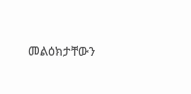መልዕክታቸውን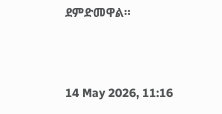ደምድመዋል።



14 May 2026, 11:16